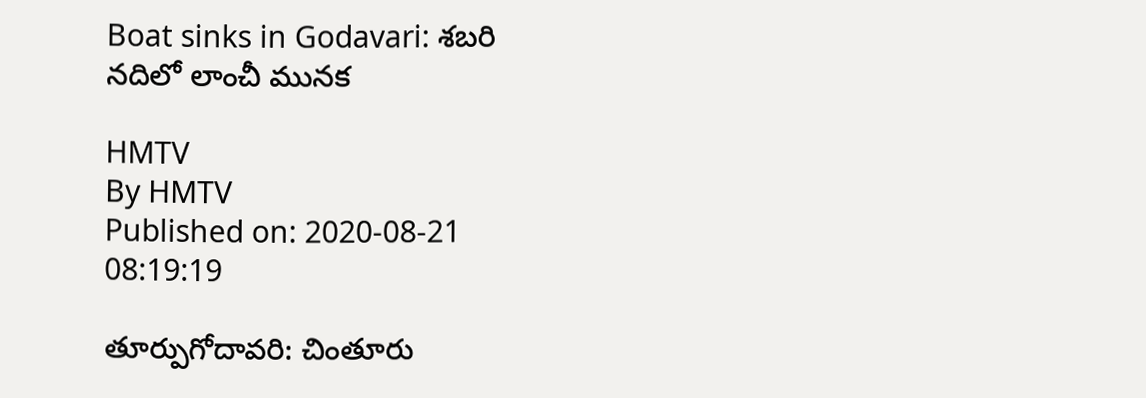Boat sinks in Godavari: శబరి నదిలో లాంచీ మునక

HMTV
By HMTV
Published on: 2020-08-21 08:19:19

తూర్పుగోదావరి: చింతూరు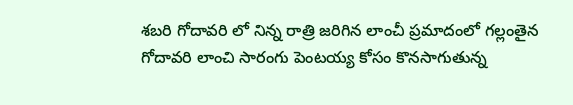శబరి గోదావరి లో నిన్న రాత్రి జరిగిన లాంచీ ప్రమాదంలో గల్లంతైన గోదావరి లాంచి సారంగు పెంటయ్య కోసం కొనసాగుతున్న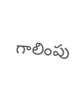గాలింపు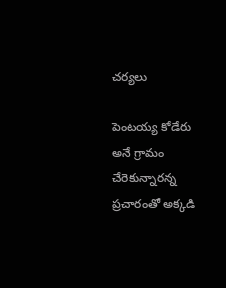చర్యలు

పెంటయ్య కోడేరు అనే గ్రామం చేరెకున్నారన్న ప్రచారంతో అక్కడి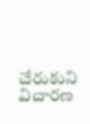చేరుకుని విచారణ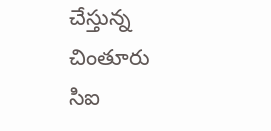చేస్తున్న చింతూరు సిఐ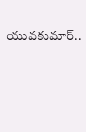యువకుమార్..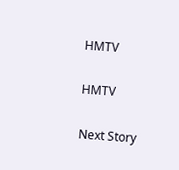HMTV

HMTV

Next Story